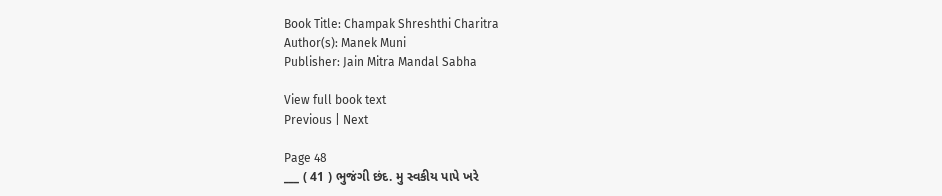Book Title: Champak Shreshthi Charitra
Author(s): Manek Muni
Publisher: Jain Mitra Mandal Sabha

View full book text
Previous | Next

Page 48
___ ( 41 ) ભુજંગી છંદ. મુ સ્વકીય પાપે ખરે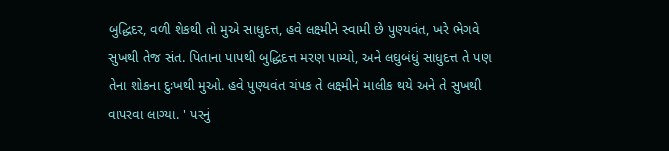બુદ્ધિદર, વળી શેકથી તો મુએ સાધુદત્ત, હવે લક્ષ્મીને સ્વામી છે પુણ્યવંત, ખરે ભેગવે સુખથી તેજ સંત. પિતાના પાપથી બુદ્ધિદત્ત મરણ પામ્યો, અને લઘુબંધું સાધુદત્ત તે પણ તેના શોકના દુઃખથી મુઓ. હવે પુણ્યવંત ચંપક તે લક્ષ્મીને માલીક થયે અને તે સુખથી વાપરવા લાગ્યા. ' પરનું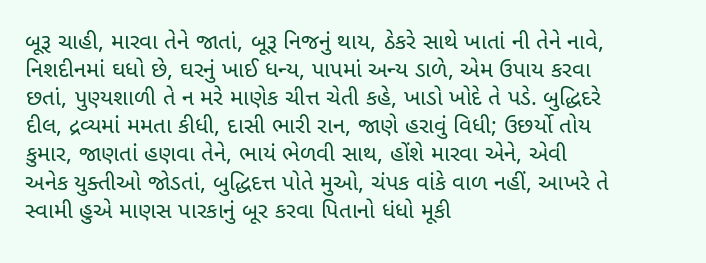બૂરૂ ચાહી, મારવા તેને જાતાં, બૂરૂ નિજનું થાય, ઠેકરે સાથે ખાતાં ની તેને નાવે, નિશદીનમાં ઘધો છે, ઘરનું ખાઈ ધન્ય, પાપમાં અન્ય ડાળે, એમ ઉપાય કરવા છતાં, પુણ્યશાળી તે ન મરે માણેક ચીત્ત ચેતી કહે, ખાડો ખોદે તે પડે. બુદ્ધિદરે દીલ, દ્રવ્યમાં મમતા કીધી, દાસી ભારી રાન, જાણે હરાવું વિધી; ઉછર્યો તોય કુમાર, જાણતાં હણવા તેને, ભાયં ભેળવી સાથ, હોંશે મારવા એને, એવી અનેક યુક્તીઓ જોડતાં, બુદ્ધિદત્ત પોતે મુઓ, ચંપક વાંકે વાળ નહીં, આખરે તે સ્વામી હુએ માણસ પારકાનું બૂર કરવા પિતાનો ધંધો મૂકી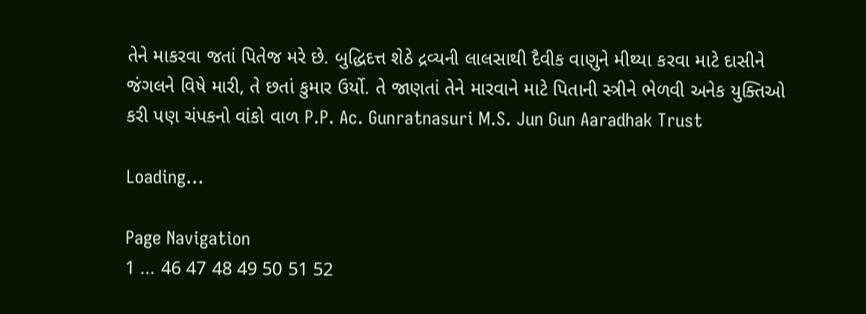તેને માકરવા જતાં પિતેજ મરે છે. બુદ્ધિદત્ત શેઠે દ્રવ્યની લાલસાથી દૈવીક વાણુને મીથ્યા કરવા માટે દાસીને જંગલને વિષે મારી, તે છતાં કુમાર ઉર્યો. તે જાણતાં તેને મારવાને માટે પિતાની સ્ત્રીને ભેળવી અનેક યુક્તિઓ કરી પણ ચંપકનો વાંકો વાળ P.P. Ac. Gunratnasuri M.S. Jun Gun Aaradhak Trust

Loading...

Page Navigation
1 ... 46 47 48 49 50 51 52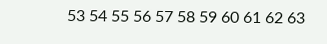53 54 55 56 57 58 59 60 61 62 63